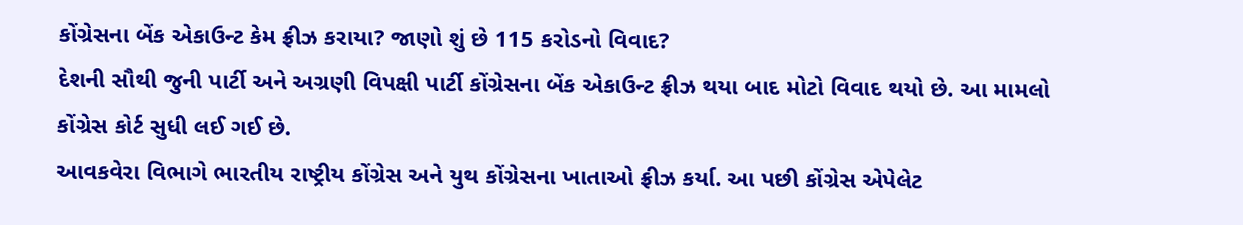કોંગ્રેસના બેંક એકાઉન્ટ કેમ ફ્રીઝ કરાયા? જાણો શું છે 115 કરોડનો વિવાદ?
દેશની સૌથી જુની પાર્ટી અને અગ્રણી વિપક્ષી પાર્ટી કોંગ્રેસના બેંક એકાઉન્ટ ફ્રીઝ થયા બાદ મોટો વિવાદ થયો છે. આ મામલો કોંગ્રેસ કોર્ટ સુધી લઈ ગઈ છે.
આવકવેરા વિભાગે ભારતીય રાષ્ટ્રીય કોંગ્રેસ અને યુથ કોંગ્રેસના ખાતાઓ ફ્રીઝ કર્યા. આ પછી કોંગ્રેસ એપેલેટ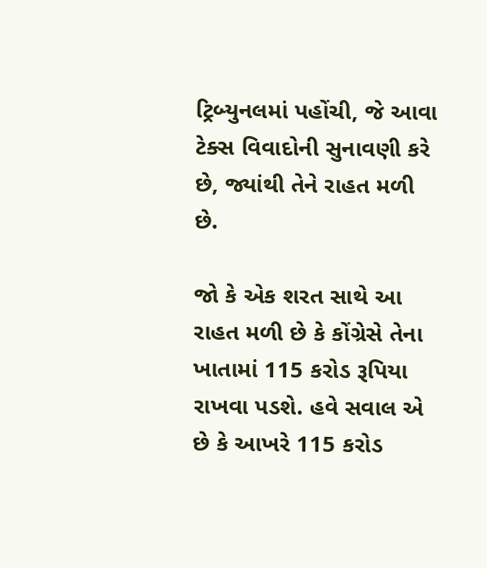ટ્રિબ્યુનલમાં પહોંચી, જે આવા ટેક્સ વિવાદોની સુનાવણી કરે છે, જ્યાંથી તેને રાહત મળી છે.

જો કે એક શરત સાથે આ રાહત મળી છે કે કોંગ્રેસે તેના ખાતામાં 115 કરોડ રૂપિયા રાખવા પડશે. હવે સવાલ એ છે કે આખરે 115 કરોડ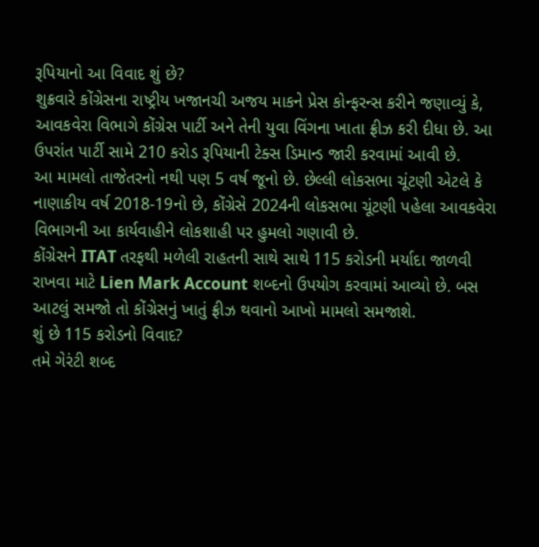રૂપિયાનો આ વિવાદ શું છે?
શુક્રવારે કોંગ્રેસના રાષ્ટ્રીય ખજાનચી અજય માકને પ્રેસ કોન્ફરન્સ કરીને જણાવ્યું કે, આવકવેરા વિભાગે કોંગ્રેસ પાર્ટી અને તેની યુવા વિંગના ખાતા ફ્રીઝ કરી દીધા છે. આ ઉપરાંત પાર્ટી સામે 210 કરોડ રૂપિયાની ટેક્સ ડિમાન્ડ જારી કરવામાં આવી છે.
આ મામલો તાજેતરનો નથી પણ 5 વર્ષ જૂનો છે. છેલ્લી લોકસભા ચૂંટણી એટલે કે નાણાકીય વર્ષ 2018-19નો છે, કોંગ્રેસે 2024ની લોકસભા ચૂંટણી પહેલા આવકવેરા વિભાગની આ કાર્યવાહીને લોકશાહી પર હુમલો ગણાવી છે.
કોંગ્રેસને ITAT તરફથી મળેલી રાહતની સાથે સાથે 115 કરોડની મર્યાદા જાળવી રાખવા માટે Lien Mark Account શબ્દનો ઉપયોગ કરવામાં આવ્યો છે. બસ આટલું સમજો તો કોંગ્રેસનું ખાતું ફ્રીઝ થવાનો આખો મામલો સમજાશે.
શું છે 115 કરોડનો વિવાદ?
તમે ગેરંટી શબ્દ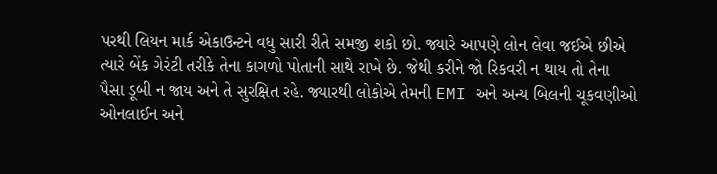પરથી લિયન માર્ક એકાઉન્ટને વધુ સારી રીતે સમજી શકો છો. જ્યારે આપણે લોન લેવા જઈએ છીએ ત્યારે બેંક ગેરંટી તરીકે તેના કાગળો પોતાની સાથે રાખે છે. જેથી કરીને જો રિકવરી ન થાય તો તેના પૈસા ડૂબી ન જાય અને તે સુરક્ષિત રહે. જ્યારથી લોકોએ તેમની EMI અને અન્ય બિલની ચૂકવણીઓ ઓનલાઈન અને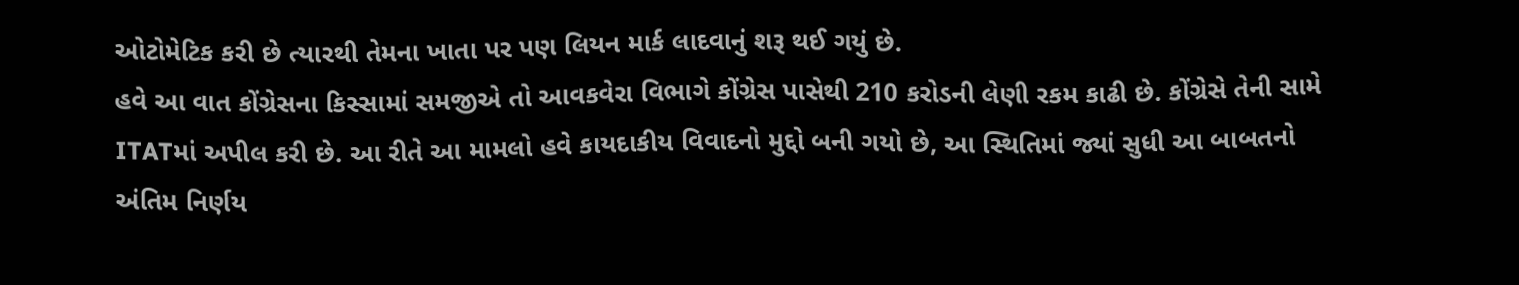ઓટોમેટિક કરી છે ત્યારથી તેમના ખાતા પર પણ લિયન માર્ક લાદવાનું શરૂ થઈ ગયું છે.
હવે આ વાત કોંગ્રેસના કિસ્સામાં સમજીએ તો આવકવેરા વિભાગે કોંગ્રેસ પાસેથી 210 કરોડની લેણી રકમ કાઢી છે. કોંગ્રેસે તેની સામે ITATમાં અપીલ કરી છે. આ રીતે આ મામલો હવે કાયદાકીય વિવાદનો મુદ્દો બની ગયો છે, આ સ્થિતિમાં જ્યાં સુધી આ બાબતનો અંતિમ નિર્ણય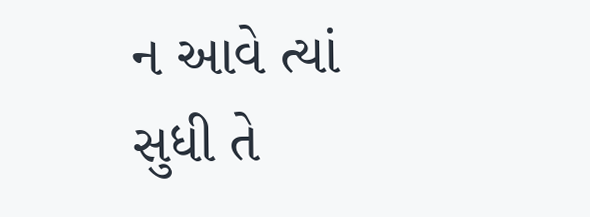ન આવે ત્યાં સુધી તે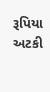રૂપિયા અટકી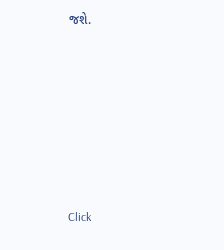જશે.












Click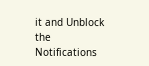it and Unblock the Notifications